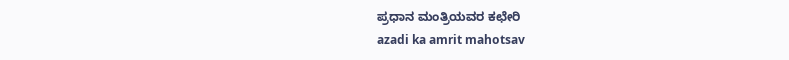ಪ್ರಧಾನ ಮಂತ್ರಿಯವರ ಕಛೇರಿ
azadi ka amrit mahotsav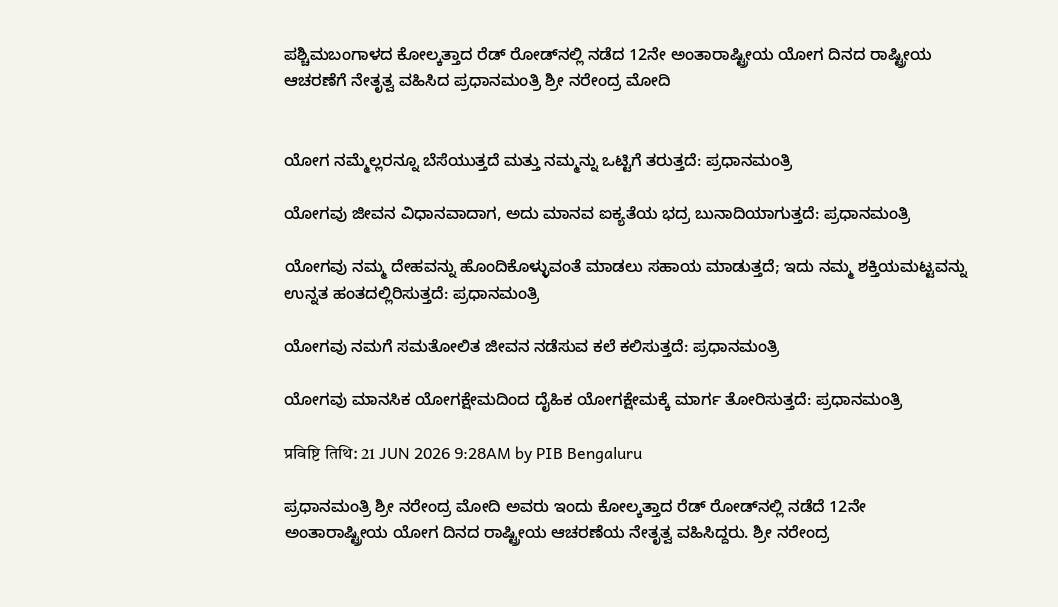ಪಶ್ಚಿಮಬಂಗಾಳದ ಕೋಲ್ಕತ್ತಾದ ರೆಡ್ ರೋಡ್‌ನಲ್ಲಿ ನಡೆದ 12ನೇ ಅಂತಾರಾಷ್ಟ್ರೀಯ ಯೋಗ ದಿನದ ರಾಷ್ಟ್ರೀಯ ಆಚರಣೆಗೆ ನೇತೃತ್ವ ವಹಿಸಿದ ಪ್ರಧಾನಮಂತ್ರಿ ಶ್ರೀ ನರೇಂದ್ರ ಮೋದಿ


ಯೋಗ ನಮ್ಮೆಲ್ಲರನ್ನೂ ಬೆಸೆಯುತ್ತದೆ ಮತ್ತು ನಮ್ಮನ್ನು ಒಟ್ಟಿಗೆ ತರುತ್ತದೆ: ಪ್ರಧಾನಮಂತ್ರಿ

ಯೋಗವು ಜೀವನ ವಿಧಾನವಾದಾಗ, ಅದು ಮಾನವ ಐಕ್ಯತೆಯ ಭದ್ರ ಬುನಾದಿಯಾಗುತ್ತದೆ: ಪ್ರಧಾನಮಂತ್ರಿ

ಯೋಗವು ನಮ್ಮ ದೇಹವನ್ನು ಹೊಂದಿಕೊಳ್ಳುವಂತೆ ಮಾಡಲು ಸಹಾಯ ಮಾಡುತ್ತದೆ; ಇದು ನಮ್ಮ ಶಕ್ತಿಯಮಟ್ಟವನ್ನು ಉನ್ನತ ಹಂತದಲ್ಲಿರಿಸುತ್ತದೆ: ಪ್ರಧಾನಮಂತ್ರಿ

ಯೋಗವು ನಮಗೆ ಸಮತೋಲಿತ ಜೀವನ ನಡೆಸುವ ಕಲೆ ಕಲಿಸುತ್ತದೆ: ಪ್ರಧಾನಮಂತ್ರಿ

ಯೋಗವು ಮಾನಸಿಕ ಯೋಗಕ್ಷೇಮದಿಂದ ದೈಹಿಕ ಯೋಗಕ್ಷೇಮಕ್ಕೆ ಮಾರ್ಗ ತೋರಿಸುತ್ತದೆ: ಪ್ರಧಾನಮಂತ್ರಿ

प्रविष्टि तिथि: 21 JUN 2026 9:28AM by PIB Bengaluru

ಪ್ರಧಾನಮಂತ್ರಿ ಶ್ರೀ ನರೇಂದ್ರ ಮೋದಿ ಅವರು ಇಂದು ಕೋಲ್ಕತ್ತಾದ ರೆಡ್ ರೋಡ್‌ನಲ್ಲಿ ನಡೆದೆ 12ನೇ ಅಂತಾರಾಷ್ಟ್ರೀಯ ಯೋಗ ದಿನದ ರಾಷ್ಟ್ರೀಯ ಆಚರಣೆಯ ನೇತೃತ್ವ ವಹಿಸಿದ್ದರು. ಶ್ರೀ ನರೇಂದ್ರ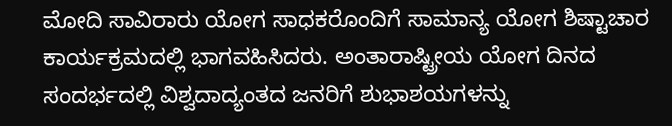ಮೋದಿ ಸಾವಿರಾರು ಯೋಗ ಸಾಧಕರೊಂದಿಗೆ ಸಾಮಾನ್ಯ ಯೋಗ ಶಿಷ್ಟಾಚಾರ ಕಾರ್ಯಕ್ರಮದಲ್ಲಿ ಭಾಗವಹಿಸಿದರು. ಅಂತಾರಾಷ್ಟ್ರೀಯ ಯೋಗ ದಿನದ ಸಂದರ್ಭದಲ್ಲಿ ವಿಶ್ವದಾದ್ಯಂತದ ಜನರಿಗೆ ಶುಭಾಶಯಗಳನ್ನು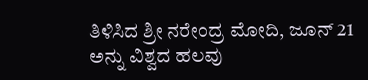ತಿಳಿಸಿದ ಶ್ರೀ ನರೇಂದ್ರ ಮೋದಿ, ಜೂನ್ 21 ಅನ್ನು ವಿಶ್ವದ ಹಲವು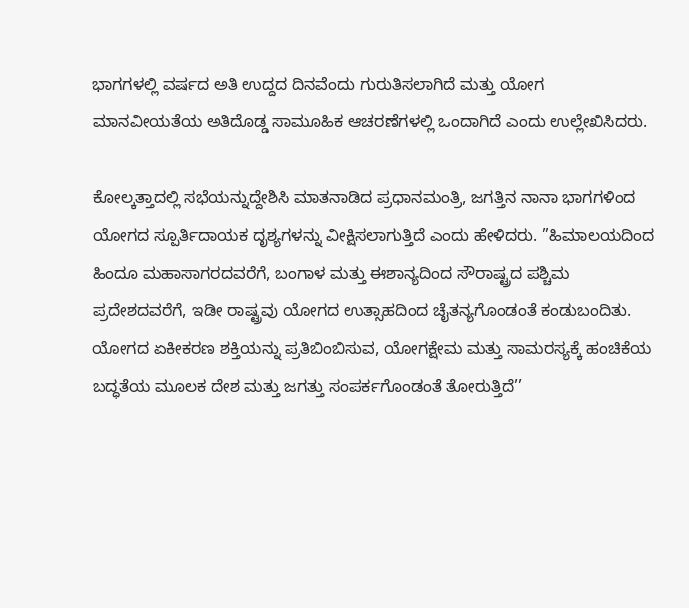ಭಾಗಗಳಲ್ಲಿ ವರ್ಷದ ಅತಿ ಉದ್ದದ ದಿನವೆಂದು ಗುರುತಿಸಲಾಗಿದೆ ಮತ್ತು ಯೋಗ ಮಾನವೀಯತೆಯ ಅತಿದೊಡ್ಡ ಸಾಮೂಹಿಕ ಆಚರಣೆಗಳಲ್ಲಿ ಒಂದಾಗಿದೆ ಎಂದು ಉಲ್ಲೇಖಿಸಿದರು.

ಕೋಲ್ಕತ್ತಾದಲ್ಲಿ ಸಭೆಯನ್ನುದ್ದೇಶಿಸಿ ಮಾತನಾಡಿದ ಪ್ರಧಾನಮಂತ್ರಿ, ಜಗತ್ತಿನ ನಾನಾ ಭಾಗಗಳಿಂದ ಯೋಗದ ಸ್ಪೂರ್ತಿದಾಯಕ ದೃಶ್ಯಗಳನ್ನು ವೀಕ್ಷಿಸಲಾಗುತ್ತಿದೆ ಎಂದು ಹೇಳಿದರು. ”ಹಿಮಾಲಯದಿಂದ ಹಿಂದೂ ಮಹಾಸಾಗರದವರೆಗೆ, ಬಂಗಾಳ ಮತ್ತು ಈಶಾನ್ಯದಿಂದ ಸೌರಾಷ್ಟ್ರದ ಪಶ್ಚಿಮ ಪ್ರದೇಶದವರೆಗೆ, ಇಡೀ ರಾಷ್ಟ್ರವು ಯೋಗದ ಉತ್ಸಾಹದಿಂದ ಚೈತನ್ಯಗೊಂಡಂತೆ ಕಂಡುಬಂದಿತು. ಯೋಗದ ಏಕೀಕರಣ ಶಕ್ತಿಯನ್ನು ಪ್ರತಿಬಿಂಬಿಸುವ, ಯೋಗಕ್ಷೇಮ ಮತ್ತು ಸಾಮರಸ್ಯಕ್ಕೆ ಹಂಚಿಕೆಯ ಬದ್ಧತೆಯ ಮೂಲಕ ದೇಶ ಮತ್ತು ಜಗತ್ತು ಸಂಪರ್ಕಗೊಂಡಂತೆ ತೋರುತ್ತಿದೆ’’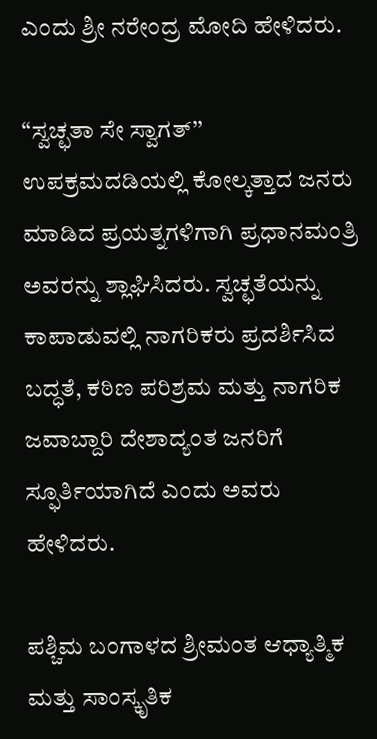ಎಂದು ಶ್ರೀ ನರೇಂದ್ರ ಮೋದಿ ಹೇಳಿದರು.

“ಸ್ವಚ್ಛತಾ ಸೇ ಸ್ವಾಗತ್’’ ಉಪಕ್ರಮದಡಿಯಲ್ಲಿ ಕೋಲ್ಕತ್ತಾದ ಜನರು ಮಾಡಿದ ಪ್ರಯತ್ನಗಳಿಗಾಗಿ ಪ್ರಧಾನಮಂತ್ರಿ ಅವರನ್ನು ಶ್ಲಾಘಿಸಿದರು. ಸ್ವಚ್ಛತೆಯನ್ನು ಕಾಪಾಡುವಲ್ಲಿ ನಾಗರಿಕರು ಪ್ರದರ್ಶಿಸಿದ ಬದ್ಧತೆ, ಕಠಿಣ ಪರಿಶ್ರಮ ಮತ್ತು ನಾಗರಿಕ ಜವಾಬ್ದಾರಿ ದೇಶಾದ್ಯಂತ ಜನರಿಗೆ ಸ್ಫೂರ್ತಿಯಾಗಿದೆ ಎಂದು ಅವರು ಹೇಳಿದರು.

ಪಶ್ಚಿಮ ಬಂಗಾಳದ ಶ್ರೀಮಂತ ಆಧ್ಯಾತ್ಮಿಕ ಮತ್ತು ಸಾಂಸ್ಕೃತಿಕ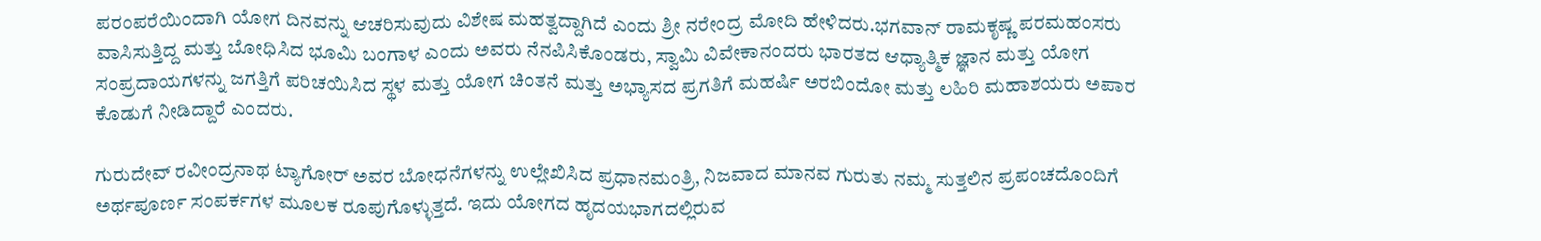ಪರಂಪರೆಯಿಂದಾಗಿ ಯೋಗ ದಿನವನ್ನು ಆಚರಿಸುವುದು ವಿಶೇಷ ಮಹತ್ವದ್ದಾಗಿದೆ ಎಂದು ಶ್ರೀ ನರೇಂದ್ರ ಮೋದಿ ಹೇಳಿದರು.ಭಗವಾನ್ ರಾಮಕೃಷ್ಣ ಪರಮಹಂಸರು ವಾಸಿಸುತ್ತಿದ್ದ ಮತ್ತು ಬೋಧಿಸಿದ ಭೂಮಿ ಬಂಗಾಳ ಎಂದು ಅವರು ನೆನಪಿಸಿಕೊಂಡರು, ಸ್ವಾಮಿ ವಿವೇಕಾನಂದರು ಭಾರತದ ಆಧ್ಯಾತ್ಮಿಕ ಜ್ಞಾನ ಮತ್ತು ಯೋಗ ಸಂಪ್ರದಾಯಗಳನ್ನು ಜಗತ್ತಿಗೆ ಪರಿಚಯಿಸಿದ ಸ್ಥಳ ಮತ್ತು ಯೋಗ ಚಿಂತನೆ ಮತ್ತು ಅಭ್ಯಾಸದ ಪ್ರಗತಿಗೆ ಮಹರ್ಷಿ ಅರಬಿಂದೋ ಮತ್ತು ಲಹಿರಿ ಮಹಾಶಯರು ಅಪಾರ ಕೊಡುಗೆ ನೀಡಿದ್ದಾರೆ ಎಂದರು.

ಗುರುದೇವ್ ರವೀಂದ್ರನಾಥ ಟ್ಯಾಗೋರ್ ಅವರ ಬೋಧನೆಗಳನ್ನು ಉಲ್ಲೇಖಿಸಿದ ಪ್ರಧಾನಮಂತ್ರಿ, ನಿಜವಾದ ಮಾನವ ಗುರುತು ನಮ್ಮ ಸುತ್ತಲಿನ ಪ್ರಪಂಚದೊಂದಿಗೆ ಅರ್ಥಪೂರ್ಣ ಸಂಪರ್ಕಗಳ ಮೂಲಕ ರೂಪುಗೊಳ್ಳುತ್ತದೆ. ಇದು ಯೋಗದ ಹೃದಯಭಾಗದಲ್ಲಿರುವ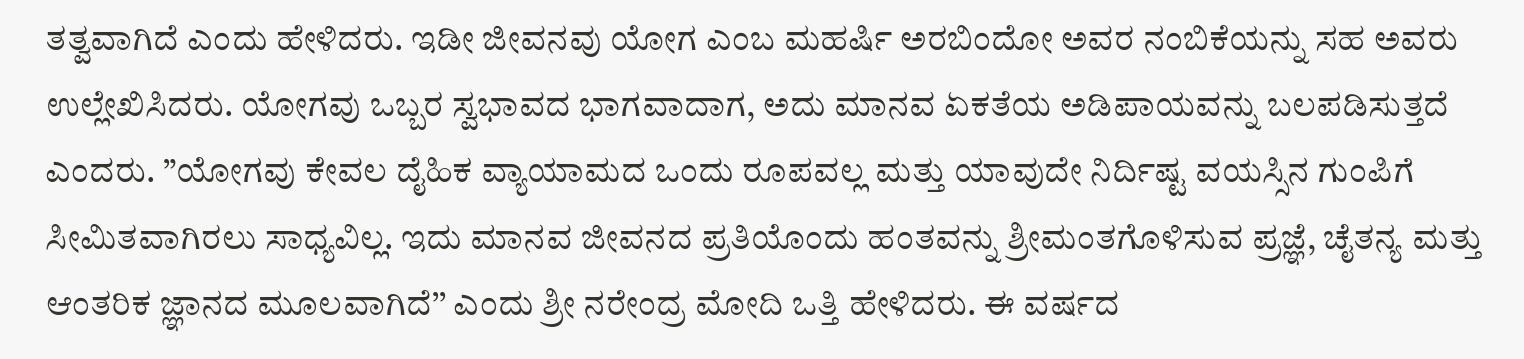ತತ್ವವಾಗಿದೆ ಎಂದು ಹೇಳಿದರು. ಇಡೀ ಜೀವನವು ಯೋಗ ಎಂಬ ಮಹರ್ಷಿ ಅರಬಿಂದೋ ಅವರ ನಂಬಿಕೆಯನ್ನು ಸಹ ಅವರು ಉಲ್ಲೇಖಿಸಿದರು. ಯೋಗವು ಒಬ್ಬರ ಸ್ವಭಾವದ ಭಾಗವಾದಾಗ, ಅದು ಮಾನವ ಏಕತೆಯ ಅಡಿಪಾಯವನ್ನು ಬಲಪಡಿಸುತ್ತದೆ ಎಂದರು. ”ಯೋಗವು ಕೇವಲ ದೈಹಿಕ ವ್ಯಾಯಾಮದ ಒಂದು ರೂಪವಲ್ಲ ಮತ್ತು ಯಾವುದೇ ನಿರ್ದಿಷ್ಟ ವಯಸ್ಸಿನ ಗುಂಪಿಗೆ ಸೀಮಿತವಾಗಿರಲು ಸಾಧ್ಯವಿಲ್ಲ. ಇದು ಮಾನವ ಜೀವನದ ಪ್ರತಿಯೊಂದು ಹಂತವನ್ನು ಶ್ರೀಮಂತಗೊಳಿಸುವ ಪ್ರಜ್ಞೆ, ಚೈತನ್ಯ ಮತ್ತು ಆಂತರಿಕ ಜ್ಞಾನದ ಮೂಲವಾಗಿದೆ’’ ಎಂದು ಶ್ರೀ ನರೇಂದ್ರ ಮೋದಿ ಒತ್ತಿ ಹೇಳಿದರು. ಈ ವರ್ಷದ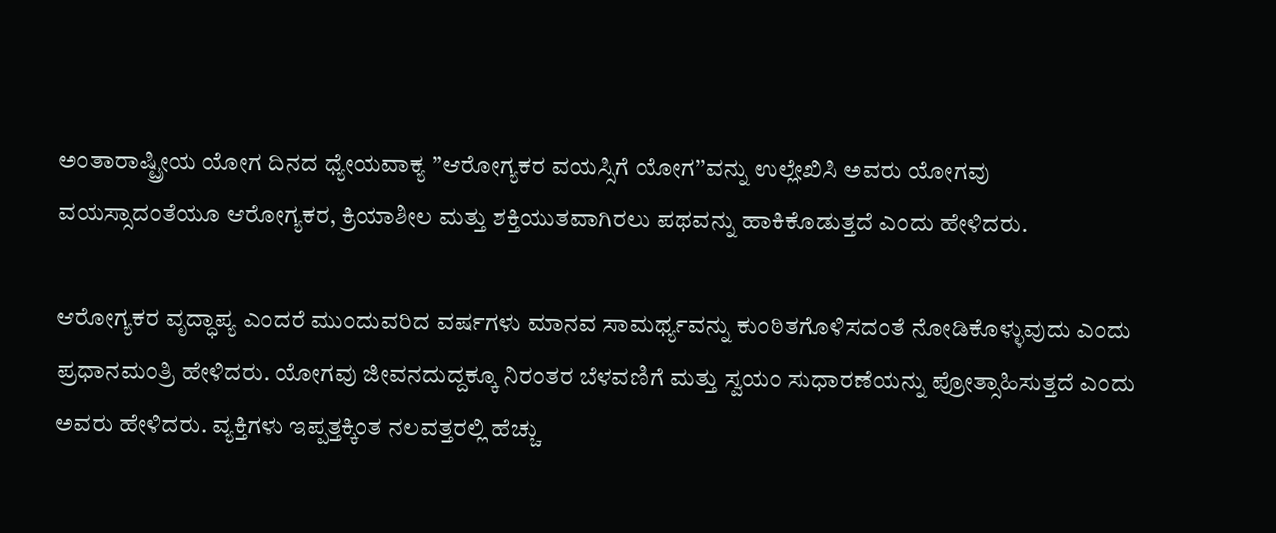ಅಂತಾರಾಷ್ಟ್ರೀಯ ಯೋಗ ದಿನದ ಧ್ಯೇಯವಾಕ್ಯ ”ಆರೋಗ್ಯಕರ ವಯಸ್ಸಿಗೆ ಯೋಗ’’ವನ್ನು ಉಲ್ಲೇಖಿಸಿ ಅವರು ಯೋಗವು ವಯಸ್ಸಾದಂತೆಯೂ ಆರೋಗ್ಯಕರ, ಕ್ರಿಯಾಶೀಲ ಮತ್ತು ಶಕ್ತಿಯುತವಾಗಿರಲು ಪಥವನ್ನು ಹಾಕಿಕೊಡುತ್ತದೆ ಎಂದು ಹೇಳಿದರು.

ಆರೋಗ್ಯಕರ ವೃದ್ಧಾಪ್ಯ ಎಂದರೆ ಮುಂದುವರಿದ ವರ್ಷಗಳು ಮಾನವ ಸಾಮರ್ಥ್ಯವನ್ನು ಕುಂಠಿತಗೊಳಿಸದಂತೆ ನೋಡಿಕೊಳ್ಳುವುದು ಎಂದು ಪ್ರಧಾನಮಂತ್ರಿ ಹೇಳಿದರು. ಯೋಗವು ಜೀವನದುದ್ದಕ್ಕೂ ನಿರಂತರ ಬೆಳವಣಿಗೆ ಮತ್ತು ಸ್ವಯಂ ಸುಧಾರಣೆಯನ್ನು ಪ್ರೋತ್ಸಾಹಿಸುತ್ತದೆ ಎಂದು ಅವರು ಹೇಳಿದರು. ವ್ಯಕ್ತಿಗಳು ಇಪ್ಪತ್ತಕ್ಕಿಂತ ನಲವತ್ತರಲ್ಲಿ ಹೆಚ್ಚು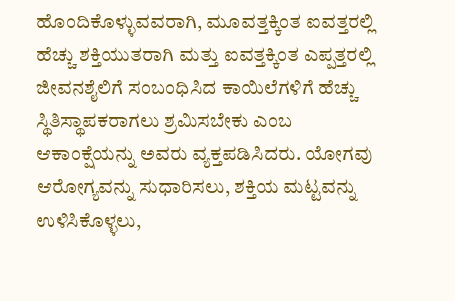ಹೊಂದಿಕೊಳ್ಳುವವರಾಗಿ, ಮೂವತ್ತಕ್ಕಿಂತ ಐವತ್ತರಲ್ಲಿ ಹೆಚ್ಚು ಶಕ್ತಿಯುತರಾಗಿ ಮತ್ತು ಐವತ್ತಕ್ಕಿಂತ ಎಪ್ಪತ್ತರಲ್ಲಿ ಜೀವನಶೈಲಿಗೆ ಸಂಬಂಧಿಸಿದ ಕಾಯಿಲೆಗಳಿಗೆ ಹೆಚ್ಚು ಸ್ಥಿತಿಸ್ಥಾಪಕರಾಗಲು ಶ್ರಮಿಸಬೇಕು ಎಂಬ ಆಕಾಂಕ್ಷೆಯನ್ನು ಅವರು ವ್ಯಕ್ತಪಡಿಸಿದರು. ಯೋಗವು ಆರೋಗ್ಯವನ್ನು ಸುಧಾರಿಸಲು, ಶಕ್ತಿಯ ಮಟ್ಟವನ್ನು ಉಳಿಸಿಕೊಳ್ಳಲು,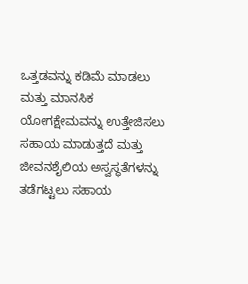ಒತ್ತಡವನ್ನು ಕಡಿಮೆ ಮಾಡಲು ಮತ್ತು ಮಾನಸಿಕ ಯೋಗಕ್ಷೇಮವನ್ನು ಉತ್ತೇಜಿಸಲು ಸಹಾಯ ಮಾಡುತ್ತದೆ ಮತ್ತು ಜೀವನಶೈಲಿಯ ಅಸ್ವಸ್ಥತೆಗಳನ್ನು ತಡೆಗಟ್ಟಲು ಸಹಾಯ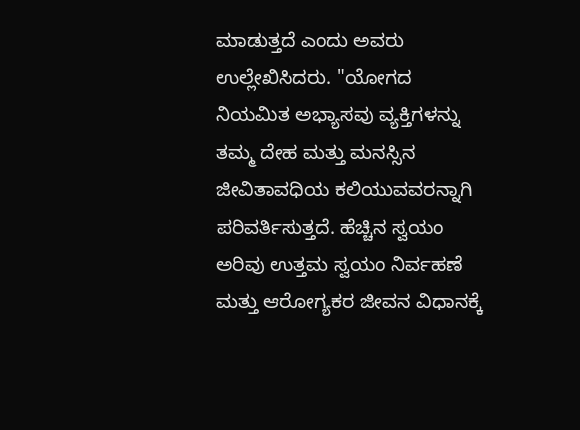ಮಾಡುತ್ತದೆ ಎಂದು ಅವರು ಉಲ್ಲೇಖಿಸಿದರು. "ಯೋಗದ ನಿಯಮಿತ ಅಭ್ಯಾಸವು ವ್ಯಕ್ತಿಗಳನ್ನು ತಮ್ಮ ದೇಹ ಮತ್ತು ಮನಸ್ಸಿನ ಜೀವಿತಾವಧಿಯ ಕಲಿಯುವವರನ್ನಾಗಿ ಪರಿವರ್ತಿಸುತ್ತದೆ. ಹೆಚ್ಚಿನ ಸ್ವಯಂ ಅರಿವು ಉತ್ತಮ ಸ್ವಯಂ ನಿರ್ವಹಣೆ ಮತ್ತು ಆರೋಗ್ಯಕರ ಜೀವನ ವಿಧಾನಕ್ಕೆ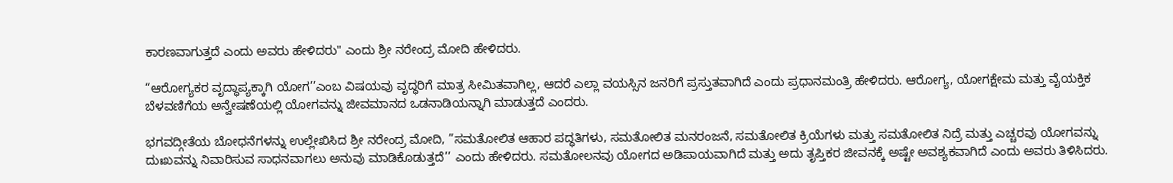ಕಾರಣವಾಗುತ್ತದೆ ಎಂದು ಅವರು ಹೇಳಿದರು" ಎಂದು ಶ್ರೀ ನರೇಂದ್ರ ಮೋದಿ ಹೇಳಿದರು.

“ಆರೋಗ್ಯಕರ ವೃದ್ಧಾಪ್ಯಕ್ಕಾಗಿ ಯೋಗ’’ಎಂಬ ವಿಷಯವು ವೃದ್ಧರಿಗೆ ಮಾತ್ರ ಸೀಮಿತವಾಗಿಲ್ಲ, ಆದರೆ ಎಲ್ಲಾ ವಯಸ್ಸಿನ ಜನರಿಗೆ ಪ್ರಸ್ತುತವಾಗಿದೆ ಎಂದು ಪ್ರಧಾನಮಂತ್ರಿ ಹೇಳಿದರು. ಆರೋಗ್ಯ, ಯೋಗಕ್ಷೇಮ ಮತ್ತು ವೈಯಕ್ತಿಕ ಬೆಳವಣಿಗೆಯ ಅನ್ವೇಷಣೆಯಲ್ಲಿ ಯೋಗವನ್ನು ಜೀವಮಾನದ ಒಡನಾಡಿಯನ್ನಾಗಿ ಮಾಡುತ್ತದೆ ಎಂದರು.

ಭಗವದ್ಗೀತೆಯ ಬೋಧನೆಗಳನ್ನು ಉಲ್ಲೇಖಿಸಿದ ಶ್ರೀ ನರೇಂದ್ರ ಮೋದಿ, ”ಸಮತೋಲಿತ ಆಹಾರ ಪದ್ಧತಿಗಳು, ಸಮತೋಲಿತ ಮನರಂಜನೆ, ಸಮತೋಲಿತ ಕ್ರಿಯೆಗಳು ಮತ್ತು ಸಮತೋಲಿತ ನಿದ್ರೆ ಮತ್ತು ಎಚ್ಚರವು ಯೋಗವನ್ನು ದುಃಖವನ್ನು ನಿವಾರಿಸುವ ಸಾಧನವಾಗಲು ಅನುವು ಮಾಡಿಕೊಡುತ್ತದೆ’’ ಎಂದು ಹೇಳಿದರು. ಸಮತೋಲನವು ಯೋಗದ ಅಡಿಪಾಯವಾಗಿದೆ ಮತ್ತು ಅದು ತೃಪ್ತಿಕರ ಜೀವನಕ್ಕೆ ಅಷ್ಟೇ ಅವಶ್ಯಕವಾಗಿದೆ ಎಂದು ಅವರು ತಿಳಿಸಿದರು.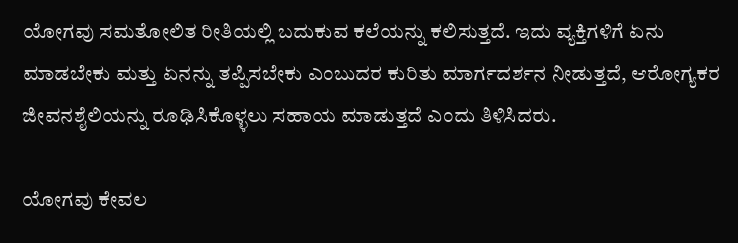ಯೋಗವು ಸಮತೋಲಿತ ರೀತಿಯಲ್ಲಿ ಬದುಕುವ ಕಲೆಯನ್ನು ಕಲಿಸುತ್ತದೆ. ಇದು ವ್ಯಕ್ತಿಗಳಿಗೆ ಏನು ಮಾಡಬೇಕು ಮತ್ತು ಏನನ್ನು ತಪ್ಪಿಸಬೇಕು ಎಂಬುದರ ಕುರಿತು ಮಾರ್ಗದರ್ಶನ ನೀಡುತ್ತದೆ, ಆರೋಗ್ಯಕರ ಜೀವನಶೈಲಿಯನ್ನು ರೂಢಿಸಿಕೊಳ್ಳಲು ಸಹಾಯ ಮಾಡುತ್ತದೆ ಎಂದು ತಿಳಿಸಿದರು.

ಯೋಗವು ಕೇವಲ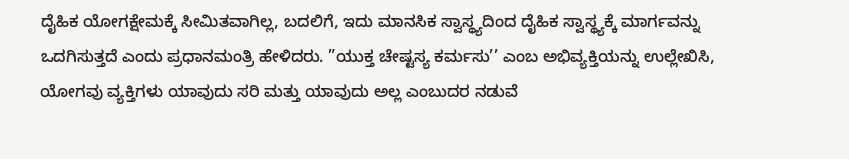ದೈಹಿಕ ಯೋಗಕ್ಷೇಮಕ್ಕೆ ಸೀಮಿತವಾಗಿಲ್ಲ, ಬದಲಿಗೆ, ಇದು ಮಾನಸಿಕ ಸ್ವಾಸ್ಥ್ಯದಿಂದ ದೈಹಿಕ ಸ್ವಾಸ್ಥ್ಯಕ್ಕೆ ಮಾರ್ಗವನ್ನು ಒದಗಿಸುತ್ತದೆ ಎಂದು ಪ್ರಧಾನಮಂತ್ರಿ ಹೇಳಿದರು. ”ಯುಕ್ತ ಚೇಷ್ಟಸ್ಯ ಕರ್ಮಸು’’ ಎಂಬ ಅಭಿವ್ಯಕ್ತಿಯನ್ನು ಉಲ್ಲೇಖಿಸಿ, ಯೋಗವು ವ್ಯಕ್ತಿಗಳು ಯಾವುದು ಸರಿ ಮತ್ತು ಯಾವುದು ಅಲ್ಲ ಎಂಬುದರ ನಡುವೆ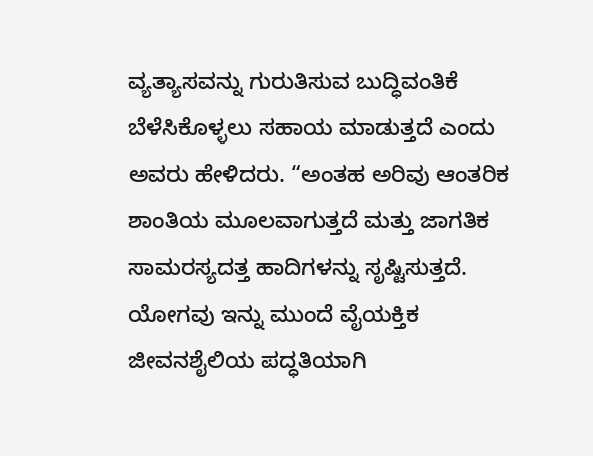ವ್ಯತ್ಯಾಸವನ್ನು ಗುರುತಿಸುವ ಬುದ್ಧಿವಂತಿಕೆ ಬೆಳೆಸಿಕೊಳ್ಳಲು ಸಹಾಯ ಮಾಡುತ್ತದೆ ಎಂದು ಅವರು ಹೇಳಿದರು. “ಅಂತಹ ಅರಿವು ಆಂತರಿಕ ಶಾಂತಿಯ ಮೂಲವಾಗುತ್ತದೆ ಮತ್ತು ಜಾಗತಿಕ ಸಾಮರಸ್ಯದತ್ತ ಹಾದಿಗಳನ್ನು ಸೃಷ್ಟಿಸುತ್ತದೆ. ಯೋಗವು ಇನ್ನು ಮುಂದೆ ವೈಯಕ್ತಿಕ ಜೀವನಶೈಲಿಯ ಪದ್ಧತಿಯಾಗಿ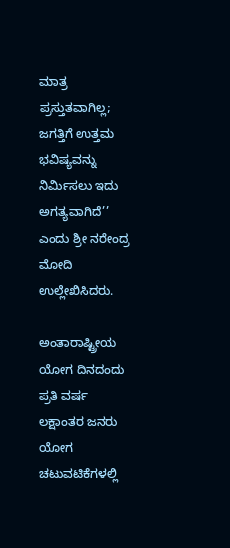ಮಾತ್ರ ಪ್ರಸ್ತುತವಾಗಿಲ್ಲ; ಜಗತ್ತಿಗೆ ಉತ್ತಮ ಭವಿಷ್ಯವನ್ನು ನಿರ್ಮಿಸಲು ಇದು ಅಗತ್ಯವಾಗಿದೆ’’ ಎಂದು ಶ್ರೀ ನರೇಂದ್ರ ಮೋದಿ ಉಲ್ಲೇಖಿಸಿದರು.

ಅಂತಾರಾಷ್ಟ್ರೀಯ ಯೋಗ ದಿನದಂದು ಪ್ರತಿ ವರ್ಷ ಲಕ್ಷಾಂತರ ಜನರು ಯೋಗ ಚಟುವಟಿಕೆಗಳಲ್ಲಿ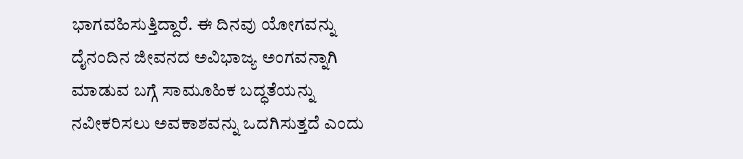ಭಾಗವಹಿಸುತ್ತಿದ್ದಾರೆ. ಈ ದಿನವು ಯೋಗವನ್ನು ದೈನಂದಿನ ಜೀವನದ ಅವಿಭಾಜ್ಯ ಅಂಗವನ್ನಾಗಿ ಮಾಡುವ ಬಗ್ಗೆ ಸಾಮೂಹಿಕ ಬದ್ಧತೆಯನ್ನು ನವೀಕರಿಸಲು ಅವಕಾಶವನ್ನು ಒದಗಿಸುತ್ತದೆ ಎಂದು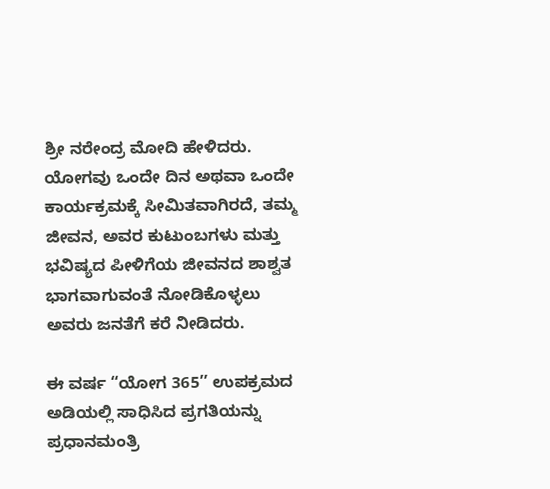ಶ್ರೀ ನರೇಂದ್ರ ಮೋದಿ ಹೇಳಿದರು. ಯೋಗವು ಒಂದೇ ದಿನ ಅಥವಾ ಒಂದೇ ಕಾರ್ಯಕ್ರಮಕ್ಕೆ ಸೀಮಿತವಾಗಿರದೆ, ತಮ್ಮ ಜೀವನ, ಅವರ ಕುಟುಂಬಗಳು ಮತ್ತು ಭವಿಷ್ಯದ ಪೀಳಿಗೆಯ ಜೀವನದ ಶಾಶ್ವತ ಭಾಗವಾಗುವಂತೆ ನೋಡಿಕೊಳ್ಳಲು ಅವರು ಜನತೆಗೆ ಕರೆ ನೀಡಿದರು.

ಈ ವರ್ಷ “ಯೋಗ 365’’ ಉಪಕ್ರಮದ ಅಡಿಯಲ್ಲಿ ಸಾಧಿಸಿದ ಪ್ರಗತಿಯನ್ನು ಪ್ರಧಾನಮಂತ್ರಿ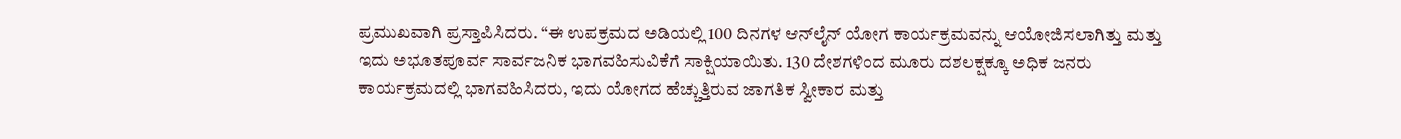ಪ್ರಮುಖವಾಗಿ ಪ್ರಸ್ತಾಪಿಸಿದರು. “ಈ ಉಪಕ್ರಮದ ಅಡಿಯಲ್ಲಿ 100 ದಿನಗಳ ಆನ್‌ಲೈನ್ ಯೋಗ ಕಾರ್ಯಕ್ರಮವನ್ನು ಆಯೋಜಿಸಲಾಗಿತ್ತು ಮತ್ತು ಇದು ಅಭೂತಪೂರ್ವ ಸಾರ್ವಜನಿಕ ಭಾಗವಹಿಸುವಿಕೆಗೆ ಸಾಕ್ಷಿಯಾಯಿತು. 130 ದೇಶಗಳಿಂದ ಮೂರು ದಶಲಕ್ಷಕ್ಕೂ ಅಧಿಕ ಜನರು ಕಾರ್ಯಕ್ರಮದಲ್ಲಿ ಭಾಗವಹಿಸಿದರು, ಇದು ಯೋಗದ ಹೆಚ್ಚುತ್ತಿರುವ ಜಾಗತಿಕ ಸ್ವೀಕಾರ ಮತ್ತು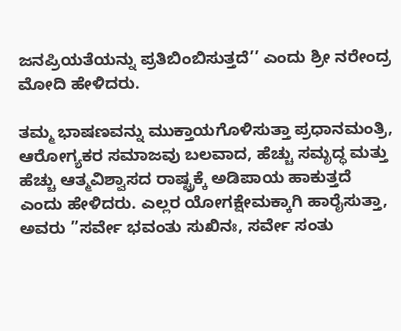ಜನಪ್ರಿಯತೆಯನ್ನು ಪ್ರತಿಬಿಂಬಿಸುತ್ತದೆ’’ ಎಂದು ಶ್ರೀ ನರೇಂದ್ರ ಮೋದಿ ಹೇಳಿದರು.

ತಮ್ಮ ಭಾಷಣವನ್ನು ಮುಕ್ತಾಯಗೊಳಿಸುತ್ತಾ ಪ್ರಧಾನಮಂತ್ರಿ, ಆರೋಗ್ಯಕರ ಸಮಾಜವು ಬಲವಾದ, ಹೆಚ್ಚು ಸಮೃದ್ಧ ಮತ್ತು ಹೆಚ್ಚು ಆತ್ಮವಿಶ್ವಾಸದ ರಾಷ್ಟ್ರಕ್ಕೆ ಅಡಿಪಾಯ ಹಾಕುತ್ತದೆ ಎಂದು ಹೇಳಿದರು. ಎಲ್ಲರ ಯೋಗಕ್ಷೇಮಕ್ಕಾಗಿ ಹಾರೈಸುತ್ತಾ, ಅವರು ”ಸರ್ವೇ ಭವಂತು ಸುಖಿನಃ, ಸರ್ವೇ ಸಂತು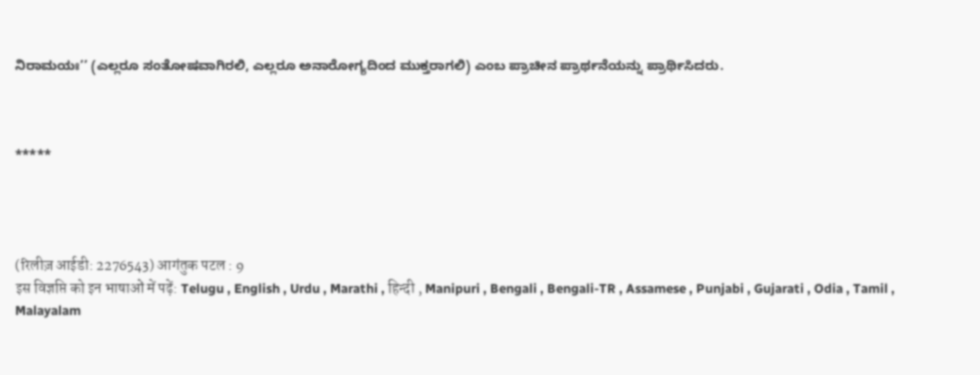ನಿರಾಮಯಃ’’ (ಎಲ್ಲರೂ ಸಂತೋಷವಾಗಿರಲಿ, ಎಲ್ಲರೂ ಅನಾರೋಗ್ಯದಿಂದ ಮುಕ್ತರಾಗಲಿ) ಎಂಬ ಪ್ರಾಚೀನ ಪ್ರಾರ್ಥನೆಯನ್ನು ಪ್ರಾರ್ಥಿಸಿದರು.



*****




(रिलीज़ आईडी: 2276543) आगंतुक पटल : 9
इस विज्ञप्ति को इन भाषाओं में पढ़ें: Telugu , English , Urdu , Marathi , हिन्दी , Manipuri , Bengali , Bengali-TR , Assamese , Punjabi , Gujarati , Odia , Tamil , Malayalam